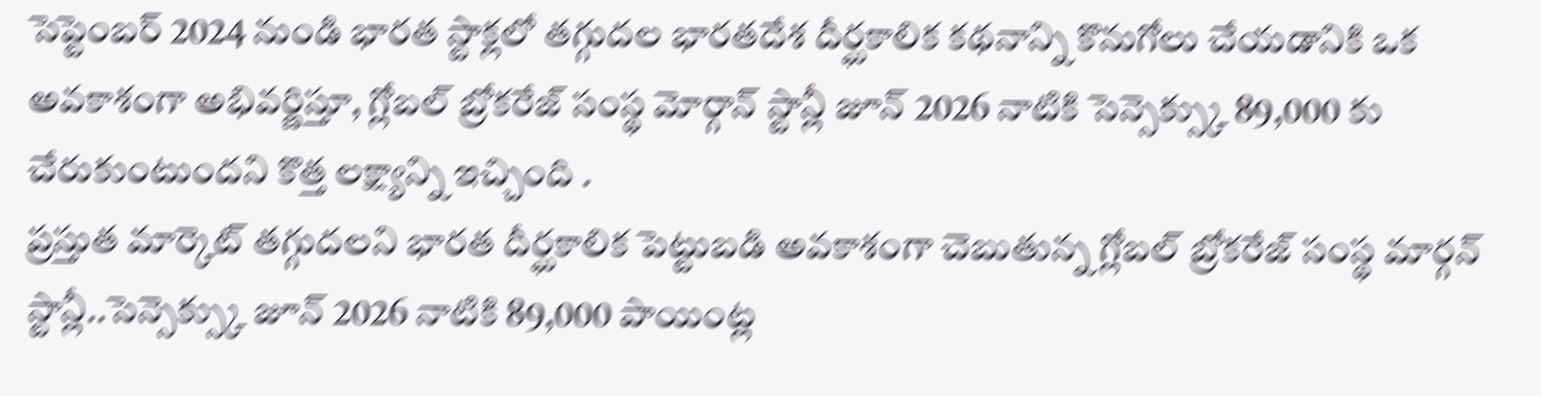సెప్టెంబర్ 2024 నుండి భారత స్టాక్లలో తగ్గుదల భారతదేశ దీర్ఘకాలిక కథనాన్ని కొనుగోలు చేయడానికి ఒక అవకాశంగా అభివర్ణిస్తూ, గ్లోబల్ బ్రోకరేజ్ సంస్థ మోర్గాన్ స్టాన్లీ జూన్ 2026 నాటికి సెన్సెక్స్కు 89,000 కు చేరుకుంటుందని కొత్త లక్ష్యాన్ని ఇచ్చింది .
ప్రస్తుత మార్కెట్ తగ్గుదలని భారత దీర్ఘకాలిక పెట్టుబడి అవకాశంగా చెబుతున్న గ్లోబల్ బ్రోకరేజ్ సంస్థ మార్గన్ స్టాన్లీ..సెన్సెక్స్కు జూన్ 2026 నాటికి 89,000 పాయింట్ల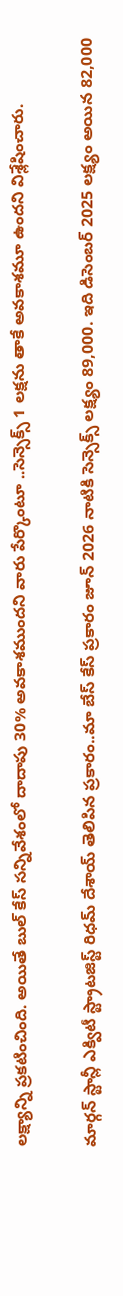లక్ష్యాన్ని ప్రకటించింది. అయితే బుల్ కేస్ సన్నివేశంలో దాదాపు 30% అవకాశముందని వారు పేర్కొంటూ ..సెన్సెక్స్ 1 లక్షను తాకే అవకాశమూ ఉందని విశ్లేషించారు.

మార్గన్ స్టాన్లీ ఎక్విటీ స్ట్రాటజిస్ట్ రిధమ్ దేశాయ్ తెలిపిన ప్రకారం..మా బేస్ కేస్ ప్రకారం జూన్ 2026 నాటికి సెన్సెక్స్ లక్ష్యం 89,000. ఇది డిసెంబర్ 2025 లక్ష్యం అయిన 82,000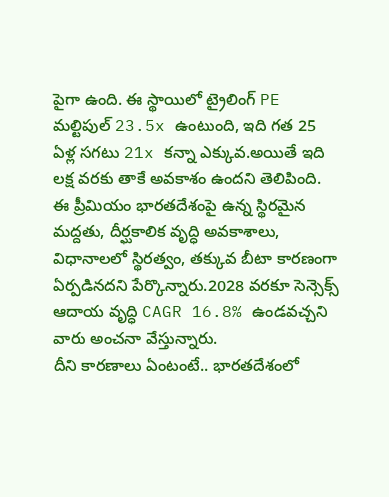పైగా ఉంది. ఈ స్థాయిలో ట్రైలింగ్ PE మల్టిపుల్ 23.5x ఉంటుంది, ఇది గత 25 ఏళ్ల సగటు 21x కన్నా ఎక్కువ.అయితే ఇది లక్ష వరకు తాకే అవకాశం ఉందని తెలిపింది. ఈ ప్రీమియం భారతదేశంపై ఉన్న స్థిరమైన మద్దతు, దీర్ఘకాలిక వృద్ధి అవకాశాలు, విధానాలలో స్థిరత్వం, తక్కువ బీటా కారణంగా ఏర్పడినదని పేర్కొన్నారు.2028 వరకూ సెన్సెక్స్ ఆదాయ వృద్ధి CAGR 16.8% ఉండవచ్చని వారు అంచనా వేస్తున్నారు.
దీని కారణాలు ఏంటంటే.. భారతదేశంలో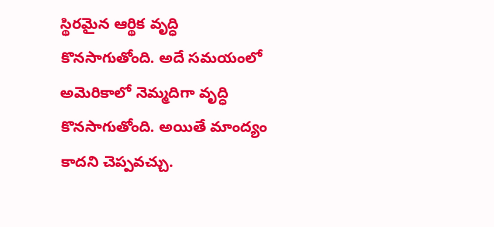స్థిరమైన ఆర్థిక వృద్ధి కొనసాగుతోంది. అదే సమయంలో అమెరికాలో నెమ్మదిగా వృద్ధి కొనసాగుతోంది. అయితే మాంద్యం కాదని చెప్పవచ్చు.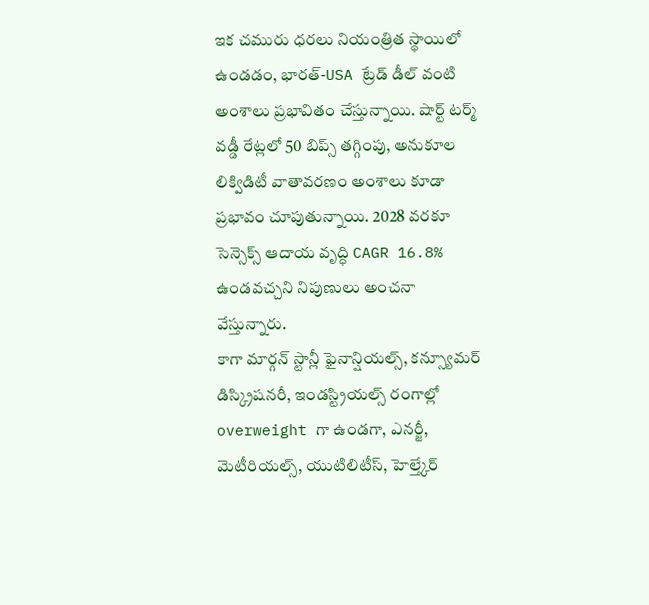ఇక చమురు ధరలు నియంత్రిత స్థాయిలో ఉండడం, భారత్-USA ట్రేడ్ డీల్ వంటి అంశాలు ప్రభావితం చేస్తున్నాయి. షార్ట్ టర్మ్ వడ్డీ రేట్లలో 50 బిప్స్ తగ్గింపు, అనుకూల లిక్విడిటీ వాతావరణం అంశాలు కూడా ప్రభావం చూపుతున్నాయి. 2028 వరకూ సెన్సెక్స్ ఆదాయ వృద్ధి CAGR 16.8% ఉండవచ్చని నిపుణులు అంచనా వేస్తున్నారు.
కాగా మార్గన్ స్టాన్లీ ఫైనాన్షియల్స్, కన్స్యూమర్ డిస్క్రిషనరీ, ఇండస్ట్రియల్స్ రంగాల్లో overweight గా ఉండగా, ఎనర్జీ, మెటీరియల్స్, యుటిలిటీస్, హెల్త్కేర్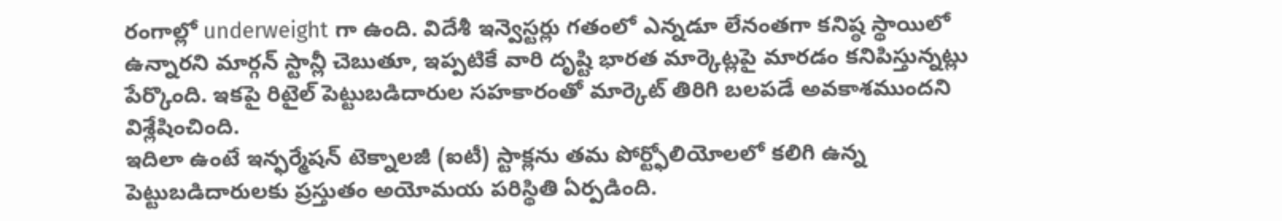రంగాల్లో underweight గా ఉంది. విదేశీ ఇన్వెస్టర్లు గతంలో ఎన్నడూ లేనంతగా కనిష్ఠ స్థాయిలో ఉన్నారని మార్గన్ స్టాన్లీ చెబుతూ, ఇప్పటికే వారి దృష్టి భారత మార్కెట్లపై మారడం కనిపిస్తున్నట్లు పేర్కొంది. ఇకపై రిటైల్ పెట్టుబడిదారుల సహకారంతో మార్కెట్ తిరిగి బలపడే అవకాశముందని విశ్లేషించింది.
ఇదిలా ఉంటే ఇన్ఫర్మేషన్ టెక్నాలజీ (ఐటీ) స్టాక్లను తమ పోర్ట్ఫోలియోలలో కలిగి ఉన్న పెట్టుబడిదారులకు ప్రస్తుతం అయోమయ పరిస్థితి ఏర్పడింది.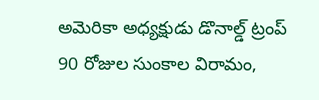అమెరికా అధ్యక్షుడు డొనాల్డ్ ట్రంప్ 90 రోజుల సుంకాల విరామం,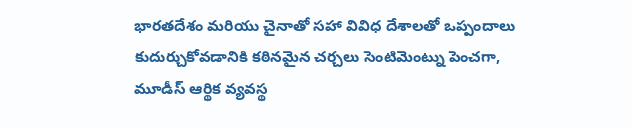భారతదేశం మరియు చైనాతో సహా వివిధ దేశాలతో ఒప్పందాలు కుదుర్చుకోవడానికి కఠినమైన చర్చలు సెంటిమెంట్ను పెంచగా, మూడీస్ ఆర్థిక వ్యవస్థ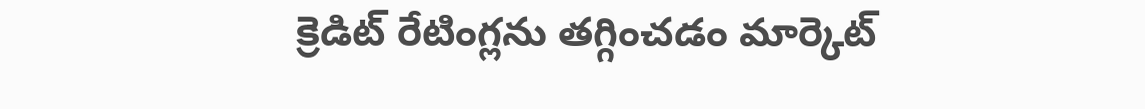క్రెడిట్ రేటింగ్లను తగ్గించడం మార్కెట్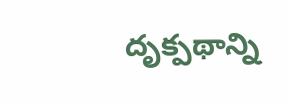దృక్పథాన్ని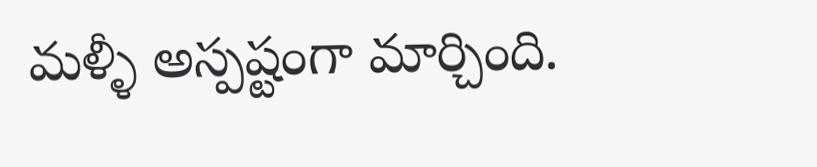మళ్ళీ అస్పష్టంగా మార్చింది.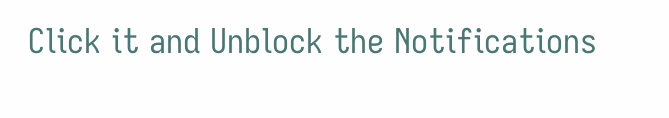Click it and Unblock the Notifications